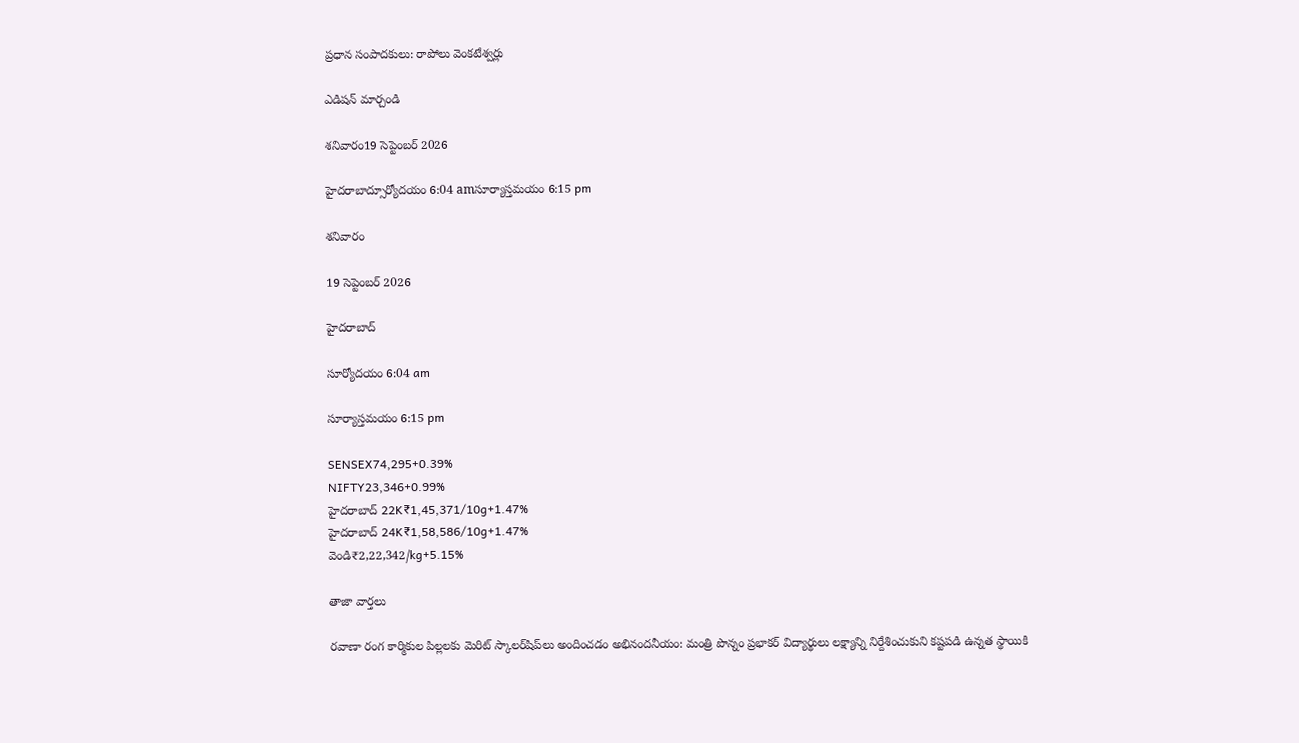ప్రధాన సంపాదకులు: రాపోలు వెంకటేశ్వర్లు

ఎడిషన్ మార్చండి

శనివారం19 సెప్టెంబర్ 2026

హైదరాబాద్సూర్యోదయం 6:04 amసూర్యాస్తమయం 6:15 pm

శనివారం

19 సెప్టెంబర్ 2026

హైదరాబాద్

సూర్యోదయం 6:04 am

సూర్యాస్తమయం 6:15 pm

SENSEX74,295+0.39%
NIFTY23,346+0.99%
హైదరాబాద్ 22K₹1,45,371/10g+1.47%
హైదరాబాద్ 24K₹1,58,586/10g+1.47%
వెండి₹2,22,342/kg+5.15%

తాజా వార్తలు

రవాణా రంగ కార్మికుల పిల్లలకు మెరిట్ స్కాలర్‌షిప్‌లు అందించడం అభినందనీయం: మంత్రి పొన్నం ప్రభాకర్ విద్యార్థులు లక్ష్యాన్ని నిర్దేశించుకుని కష్టపడి ఉన్నత స్థాయికి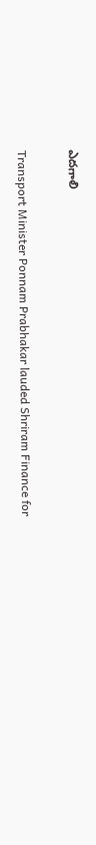ఎదగాలి

Transport Minister Ponnam Prabhakar lauded Shriram Finance for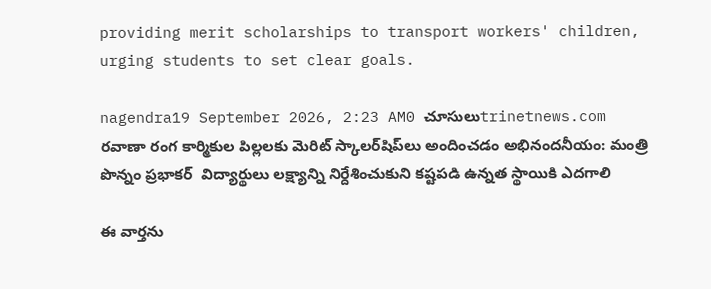providing merit scholarships to transport workers' children, urging students to set clear goals.

nagendra19 September 2026, 2:23 AM0 చూసులుtrinetnews.com
రవాణా రంగ కార్మికుల పిల్లలకు మెరిట్ స్కాలర్‌షిప్‌లు అందించడం అభినందనీయం: మంత్రి పొన్నం ప్రభాకర్  విద్యార్థులు లక్ష్యాన్ని నిర్దేశించుకుని కష్టపడి ఉన్నత స్థాయికి ఎదగాలి

ఈ వార్తను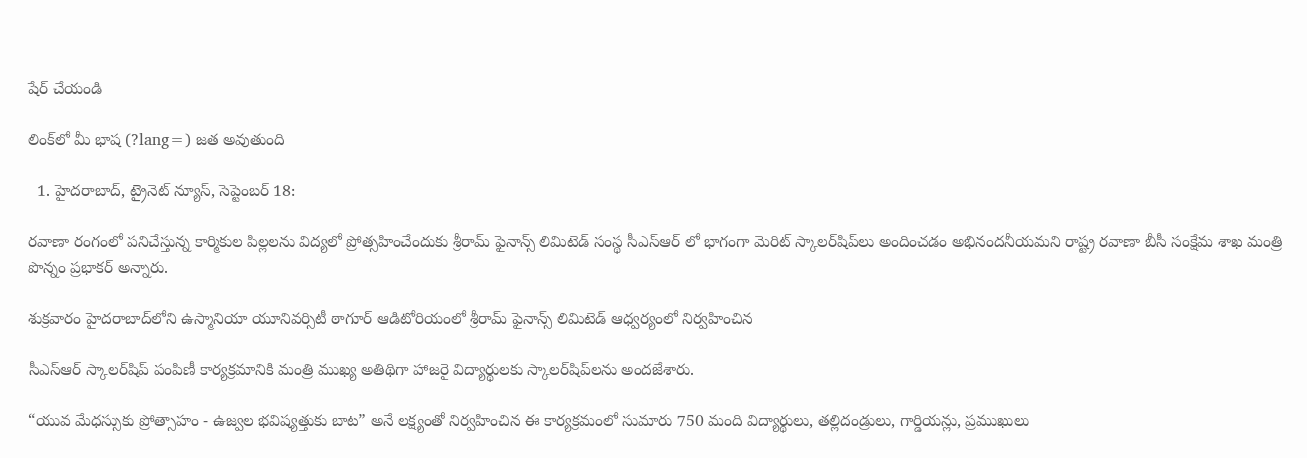షేర్ చేయండి

లింక్‌లో మీ భాష (?lang=) జత అవుతుంది

  1. హైదరాబాద్, ట్రైనెట్ న్యూస్, సెప్టెంబర్ 18:

రవాణా రంగంలో పనిచేస్తున్న కార్మికుల పిల్లలను విద్యలో ప్రోత్సహించేందుకు శ్రీరామ్ ఫైనాన్స్ లిమిటెడ్ సంస్థ సీఎస్ఆర్ లో భాగంగా మెరిట్ స్కాలర్‌షిప్‌లు అందించడం అభినందనీయమని రాష్ట్ర రవాణా బీసీ సంక్షేమ శాఖ మంత్రి పొన్నం ప్రభాకర్ అన్నారు.

శుక్రవారం హైదరాబాద్‌లోని ఉస్మానియా యూనివర్సిటీ ఠాగూర్ ఆడిటోరియంలో శ్రీరామ్ ఫైనాన్స్ లిమిటెడ్ ఆధ్వర్యంలో నిర్వహించిన

సీఎస్ఆర్ స్కాలర్‌షిప్ పంపిణీ కార్యక్రమానికి మంత్రి ముఖ్య అతిథిగా హాజరై విద్యార్థులకు స్కాలర్‌షిప్‌లను అందజేశారు.

“యువ మేధస్సుకు ప్రోత్సాహం - ఉజ్వల భవిష్యత్తుకు బాట” అనే లక్ష్యంతో నిర్వహించిన ఈ కార్యక్రమంలో సుమారు 750 మంది విద్యార్థులు, తల్లిదండ్రులు, గార్డియన్లు, ప్రముఖులు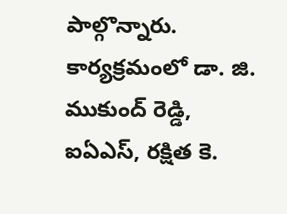పాల్గొన్నారు. కార్యక్రమంలో డా. జి. ముకుంద్ రెడ్డి, ఐఏఎస్, రక్షిత కె.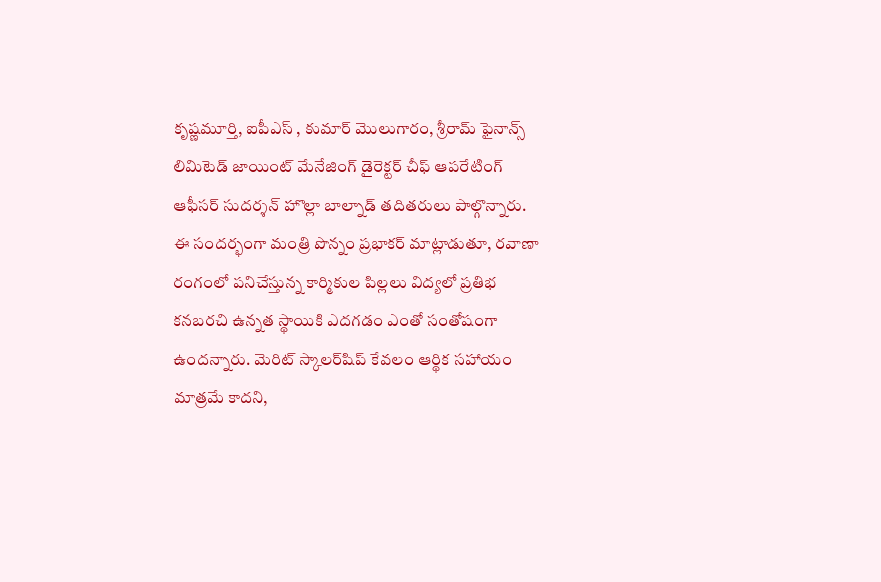కృష్ణమూర్తి, ఐపీఎస్ , కుమార్ మొలుగారం, శ్రీరామ్ ఫైనాన్స్ లిమిటెడ్ జాయింట్ మేనేజింగ్ డైరెక్టర్ చీఫ్ ఆపరేటింగ్ ఆఫీసర్ సుదర్శన్ హొల్లా బాల్నాడ్ తదితరులు పాల్గొన్నారు. ఈ సందర్భంగా మంత్రి పొన్నం ప్రభాకర్ మాట్లాడుతూ, రవాణా రంగంలో పనిచేస్తున్న కార్మికుల పిల్లలు విద్యలో ప్రతిభ కనబరచి ఉన్నత స్థాయికి ఎదగడం ఎంతో సంతోషంగా ఉందన్నారు. మెరిట్ స్కాలర్‌షిప్ కేవలం ఆర్థిక సహాయం మాత్రమే కాదని,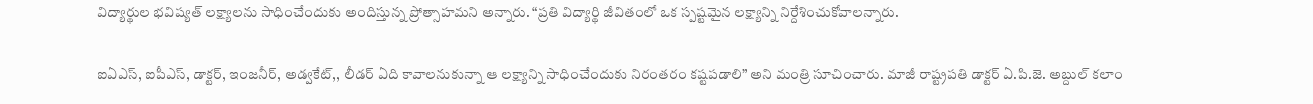విద్యార్థుల భవిష్యత్ లక్ష్యాలను సాధించేందుకు అందిస్తున్న ప్రోత్సాహమని అన్నారు. “ప్రతి విద్యార్థి జీవితంలో ఒక స్పష్టమైన లక్ష్యాన్ని నిర్దేశించుకోవాలన్నారు.

ఐఏఎస్, ఐపీఎస్, డాక్టర్, ఇంజనీర్, అడ్వకేట్,, లీడర్ ఏది కావాలనుకున్నా ఆ లక్ష్యాన్ని సాధించేందుకు నిరంతరం కష్టపడాలి” అని మంత్రి సూచించారు. మాజీ రాష్ట్రపతి డాక్టర్ ఏ.పి.జె. అబ్దుల్ కలాం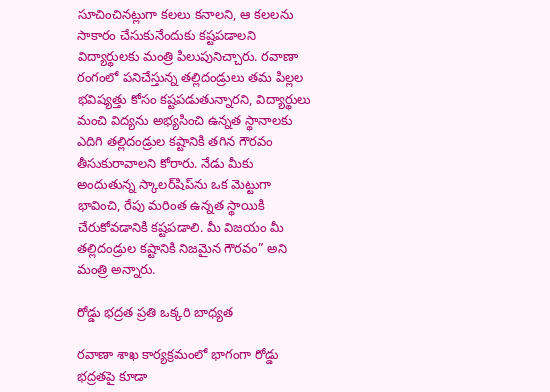సూచించినట్లుగా కలలు కనాలని, ఆ కలలను సాకారం చేసుకునేందుకు కష్టపడాలని విద్యార్థులకు మంత్రి పిలుపునిచ్చారు. రవాణా రంగంలో పనిచేస్తున్న తల్లిదండ్రులు తమ పిల్లల భవిష్యత్తు కోసం కష్టపడుతున్నారని, విద్యార్థులు మంచి విద్యను అభ్యసించి ఉన్నత స్థానాలకు ఎదిగి తల్లిదండ్రుల కష్టానికి తగిన గౌరవం తీసుకురావాలని కోరారు. నేడు మీకు అందుతున్న స్కాలర్‌షిప్‌ను ఒక మెట్టుగా భావించి, రేపు మరింత ఉన్నత స్థాయికి చేరుకోవడానికి కష్టపడాలి. మీ విజయం మీ తల్లిదండ్రుల కష్టానికి నిజమైన గౌరవం” అని మంత్రి అన్నారు.

రోడ్డు భద్రత ప్రతి ఒక్కరి బాధ్యత

రవాణా శాఖ కార్యక్రమంలో భాగంగా రోడ్డు భద్రతపై కూడా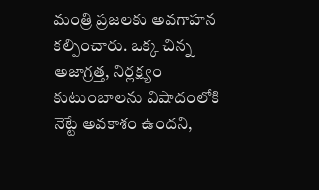మంత్రి ప్రజలకు అవగాహన కల్పించారు. ఒక్క చిన్న అజాగ్రత్త, నిర్లక్ష్యం కుటుంబాలను విషాదంలోకి నెట్టే అవకాశం ఉందని,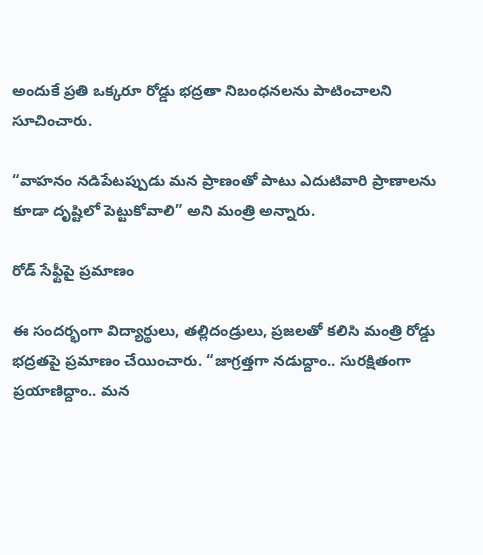అందుకే ప్రతి ఒక్కరూ రోడ్డు భద్రతా నిబంధనలను పాటించాలని సూచించారు.

“వాహనం నడిపేటప్పుడు మన ప్రాణంతో పాటు ఎదుటివారి ప్రాణాలను కూడా దృష్టిలో పెట్టుకోవాలి” అని మంత్రి అన్నారు.

రోడ్ సేఫ్టీపై ప్రమాణం

ఈ సందర్భంగా విద్యార్థులు, తల్లిదండ్రులు, ప్రజలతో కలిసి మంత్రి రోడ్డు భద్రతపై ప్రమాణం చేయించారు. “జాగ్రత్తగా నడుద్దాం.. సురక్షితంగా ప్రయాణిద్దాం.. మన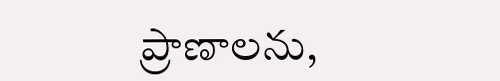ప్రాణాలను,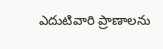ఎదుటివారి ప్రాణాలను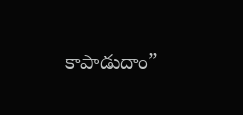కాపాడుదాం”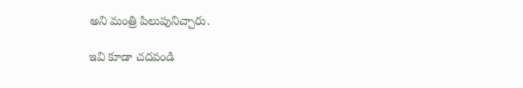అని మంత్రి పిలుపునిచ్చారు.

ఇవి కూడా చదవండి